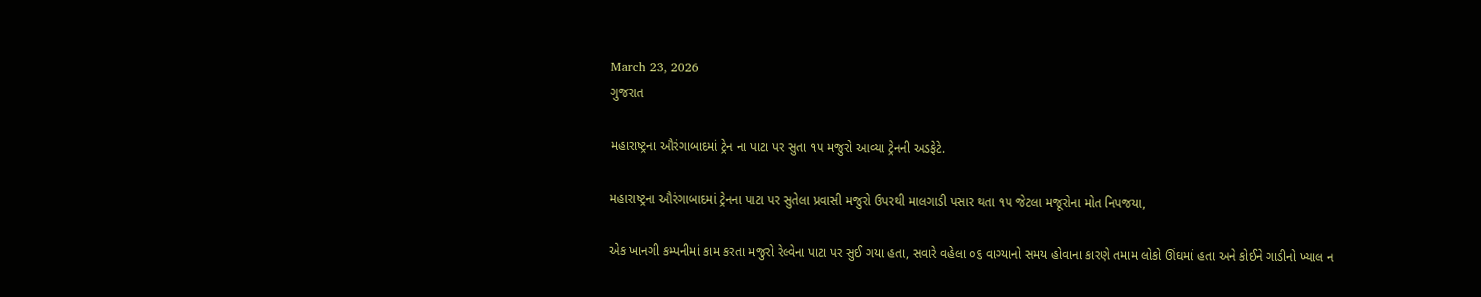March 23, 2026
ગુજરાત

મહારાષ્ટ્રના ઔરંગાબાદમાં ટ્રેન ના પાટા પર સુતા ૧૫ મજુરો આવ્યા ટ્રેનની અડફેટે.

મહારાષ્ટ્રના ઔરંગાબાદમાં ટ્રેનના પાટા પર સુતેલા પ્રવાસી મજુરો ઉપરથી માલગાડી પસાર થતા ૧૫ જેટલા મજૂરોના મોત નિપજયા,

એક ખાનગી કમ્પનીમાં કામ કરતા મજુરો રેલ્વેના પાટા પર સુઈ ગયા હતા, સવારે વહેલા ૦૬ વાગ્યાનો સમય હોવાના કારણે તમામ લોકો ઊંઘમાં હતા અને કોઈને ગાડીનો ખ્યાલ ન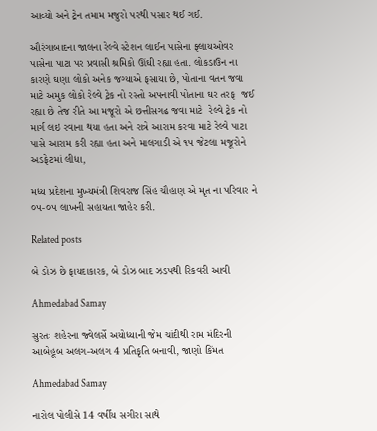આવ્યો અને ટ્રેન તમામ મજુરો પરથી પસાર થઈ ગઈ.

ઔરંગાબાદના જાલના રેલ્વે સ્ટેશન લાઈન પાસેના ફ્લાયઓવર પાસેના પાટા પર પ્રવાસી શ્રમિકો ઊંઘી રહ્યા હતા. લોકડાઉન ના કારણે ઘણા લોકો અનેક જગ્યાએ ફસાયા છે, પોતાના વતન જવા માટે અમુક લોકો રેલ્વે ટ્રેક નો રસ્તો અપનાવી પોતાના ઘર તરફ  જઈ રહ્યા છે તેજ રીતે આ મજૂરો એ છત્તીસગઢ જવા માટે  રેલ્વે ટ્રેક નો માર્ગ લઇ રવાના થયા હતા અને રાત્રે આરામ કરવા માટે રેલ્વે પાટા પાસે આરામ કરી રહ્યા હતા અને માલગાડી એ ૧૫ જેટલા મજૂરોને અડફેટમાં લીધા,

મધ્ય પ્રદેશના મુખ્યમંત્રી શિવરાજ સિંહ ચૌહાણ એ મૃત ના પરિવાર ને ૦૫-૦૫ લાખની સહાયતા જાહેર કરી.

Related posts

બે ડોઝ છે ફાયદાકારક, બે ડોઝ બાદ ઝડપથી રિકવરી આવી

Ahmedabad Samay

સુરતઃ શહેરના જ્વેલર્સે અયોધ્યાની જેમ ચાંદીથી રામ મંદિરની આબેહૂબ અલગ-અલગ 4 પ્રતિકૃતિ બનાવી, જાણો કિંમત

Ahmedabad Samay

નારોલ પોલીસે 14 વર્ષીય સગીરા સાથે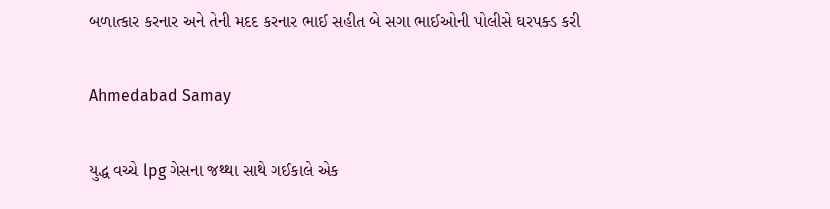બળાત્કાર કરનાર અને તેની મદદ કરનાર ભાઈ સહીત બે સગા ભાઈઓની પોલીસે ઘરપક્ડ કરી

Ahmedabad Samay

યુદ્ધ વચ્‍ચે lpg ગેસના જથ્‍થા સાથે ગઈકાલે એક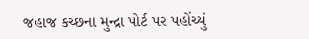જહાજ કચ્‍છના મુન્‍દ્રા પોર્ટ પર પહોંચ્‍યું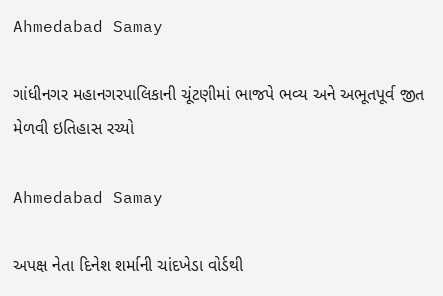Ahmedabad Samay

ગાંધીનગર મહાનગરપાલિકાની ચૂંટણીમાં ભાજપે ભવ્ય અને અભૂતપૂર્વ જીત મેળવી ઇતિહાસ રચ્યો

Ahmedabad Samay

અપક્ષ નેતા દિનેશ શર્માની ચાંદખેડા વોર્ડથી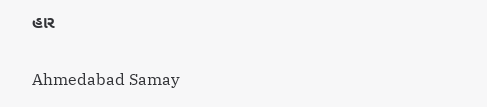હાર

Ahmedabad Samay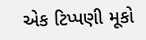એક ટિપ્પણી મૂકો